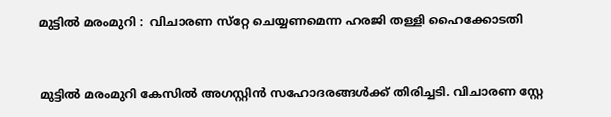മുട്ടിൽ മരംമുറി :  വിചാരണ സ്‌റ്റേ ചെയ്യണമെന്ന ഹരജി തള്ളി ഹൈക്കോടതി



മുട്ടിൽ മരംമുറി കേസിൽ അഗസ്റ്റിൻ സഹോദരങ്ങൾക്ക് തിരിച്ചടി. വിചാരണ സ്റ്റേ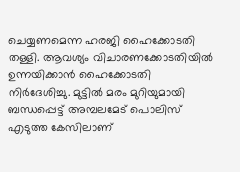ചെയ്യണമെന്ന ഹരജി ഹൈക്കോടതി തള്ളി. ആവശ്യം വിചാരണക്കോടതിയിൽ ഉന്നയിക്കാൻ ഹൈക്കോടതി നിർദേശിച്ചു. മുട്ടിൽ മരം മുറിയുമായി ബന്ധപ്പെട്ട് അമ്പലമേട് പൊലിസ് എടുത്ത കേസിലാണ്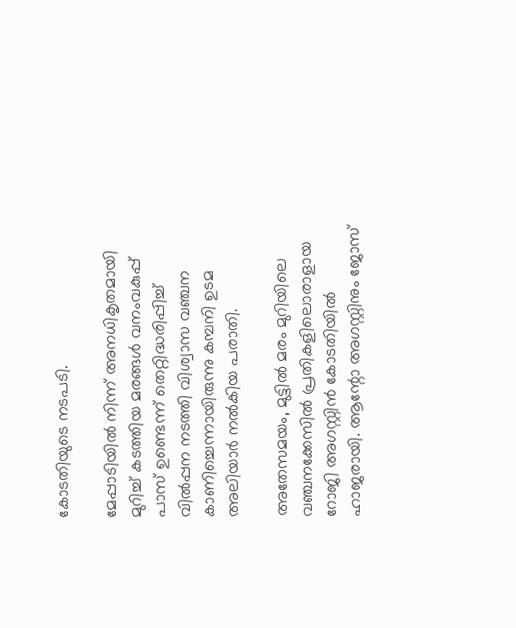കോടതിയുടെ നടപടി.

മേപ്പാടിയിൽ നിന്ന് അനധികൃതമായി മുറിച്ച് കടത്തിയ മരങ്ങൾ വനംവകുപ്പ് പാസ് ഉണ്ടെന്ന് തെറ്റിദ്ധരിപ്പിച്ച് വിൽപ്പന നടത്തി വിശ്വാസ വഞ്ചന കാണിച്ചെന്നായിരുന്നു കമ്പനി ഉടമ അലിയാർ നൽകിയ പരാതി.

അതേസമയം, മുട്ടിൽ മരം മുറിയിലെ വഞ്ചനക്കേസിൽ പ്രതികളിലൊരാളായ റോജി അഗസ്റ്റിൻ കോടതിയിൽ ഹാജരായി. ആന്റോ അഗസ്റ്റിനും ജോസ്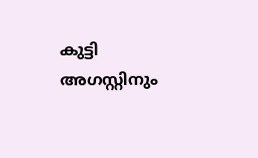കുട്ടി അഗസ്റ്റിനും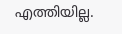എത്തിയില്ല.